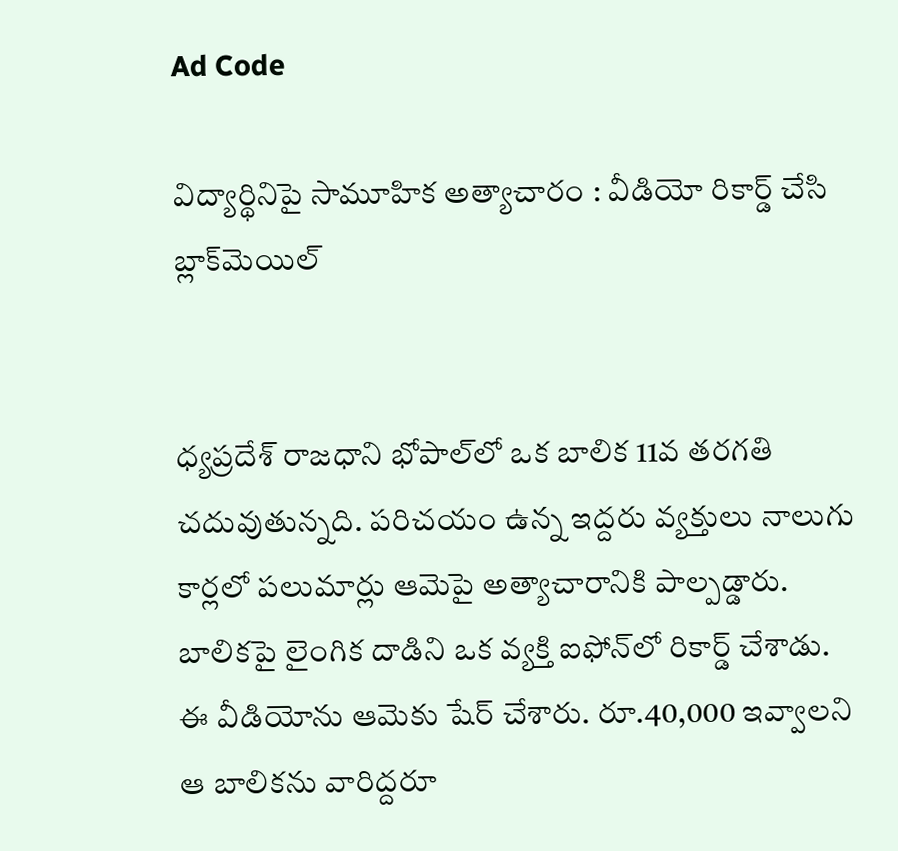Ad Code

విద్యార్థినిపై సామూహిక అత్యాచారం : వీడియో రికార్డ్‌ చేసి బ్లాక్‌మెయిల్‌


ధ్యప్రదేశ్‌ రాజధాని భోపాల్‌లో ఒక బాలిక 11వ తరగతి చదువుతున్నది. పరిచయం ఉన్న ఇద్దరు వ్యక్తులు నాలుగు కార్లలో పలుమార్లు ఆమెపై అత్యాచారానికి పాల్పడ్డారు. బాలికపై లైంగిక దాడిని ఒక వ్యక్తి ఐఫోన్‌లో రికార్డ్‌ చేశాడు. ఈ వీడియోను ఆమెకు షేర్‌ చేశారు. రూ.40,000 ఇవ్వాలని ఆ బాలికను వారిద్దరూ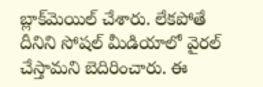బ్లాక్‌మెయిల్‌ చేశారు. లేకపోతే దీనిని సోషల్‌ మీడియాలో వైరల్‌ చేస్తామని బెదిరించారు. ఈ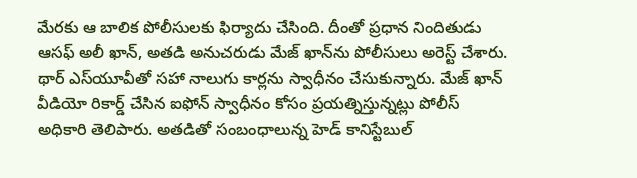మేరకు ఆ బాలిక పోలీసులకు ఫిర్యాదు చేసింది. దీంతో ప్రధాన నిందితుడు ఆసఫ్ అలీ ఖాన్‌, అతడి అనుచరుడు మేజ్ ఖాన్‌ను పోలీసులు అరెస్ట్‌ చేశారు. థార్‌ ఎస్‌యూవీతో సహా నాలుగు కార్లను స్వాధీనం చేసుకున్నారు. మేజ్ ఖాన్‌ వీడియో రికార్డ్‌ చేసిన ఐఫోన్‌ స్వాధీనం కోసం ప్రయత్నిస్తున్నట్లు పోలీస్‌ అధికారి తెలిపారు. అతడితో సంబంధాలున్న హెడ్ కానిస్టేబుల్‌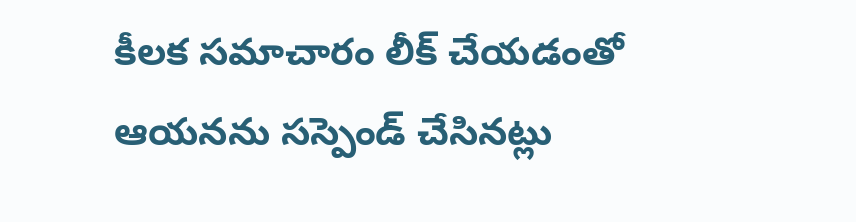కీలక సమాచారం లీక్‌ చేయడంతో ఆయనను సస్పెండ్‌ చేసినట్లు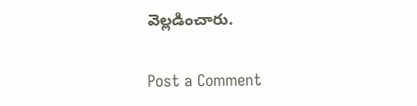వెల్లడించారు.

Post a Comment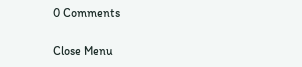0 Comments

Close Menu